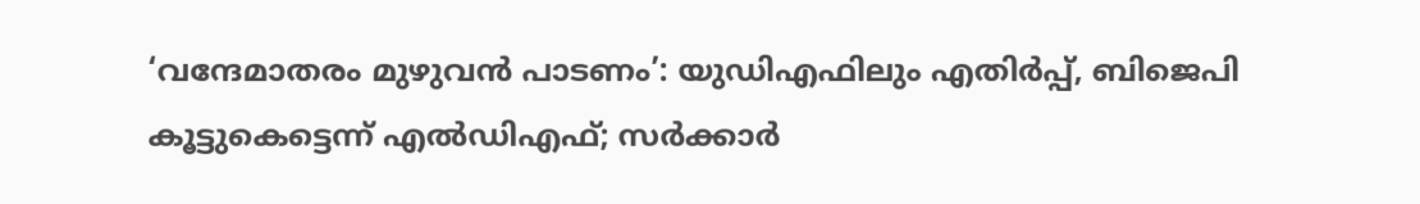‘വന്ദേമാതരം മുഴുവന്‍ പാടണം’: യുഡിഎഫിലും എതിര്‍പ്പ്, ബിജെപി കൂട്ടുകെട്ടെന്ന് എല്‍ഡിഎഫ്; സര്‍ക്കാര്‍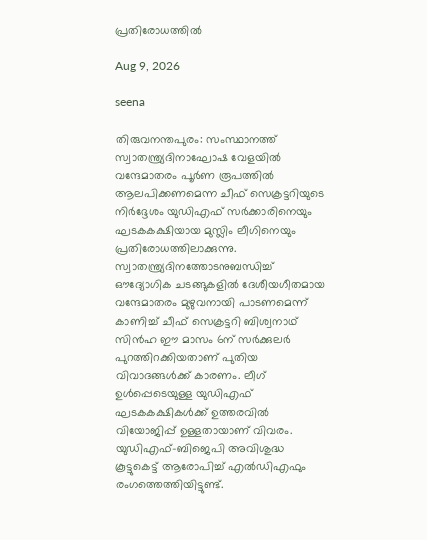പ്രതിരോധത്തില്‍

Aug 9, 2026

seena

തിരുവനന്തപുരം: സംസ്ഥാനത്ത് സ്വാതന്ത്ര്യദിനാഘോഷ വേളയില്‍ വന്ദേമാതരം പൂര്‍ണ രൂപത്തില്‍ ആലപിക്കണമെന്ന ചീഫ് സെക്രട്ടറിയുടെ നിര്‍ദ്ദേശം യുഡിഎഫ് സര്‍ക്കാരിനെയും ഘടകകക്ഷിയായ മുസ്ലിം ലീഗിനെയും പ്രതിരോധത്തിലാക്കുന്നു. സ്വാതന്ത്ര്യദിനത്തോടനുബന്ധിച്ച് ഔദ്യോഗിക ചടങ്ങുകളില്‍ ദേശീയഗീതമായ വന്ദേമാതരം മുഴുവനായി പാടണമെന്ന് കാണിച്ച് ചീഫ് സെക്രട്ടറി ബിശ്വനാഥ് സിന്‍ഹ ഈ മാസം 6ന് സര്‍ക്കുലര്‍ പുറത്തിറക്കിയതാണ് പുതിയ വിവാദങ്ങള്‍ക്ക് കാരണം. ലീഗ് ഉള്‍പ്പെടെയുള്ള യുഡിഎഫ് ഘടകകക്ഷികള്‍ക്ക് ഉത്തരവില്‍ വിയോജിപ്പ് ഉള്ളതായാണ് വിവരം. യുഡിഎഫ്-ബിജെപി അവിശുദ്ധ കൂട്ടുകെട്ട് ആരോപിച്ച് എല്‍ഡിഎഫും രംഗത്തെത്തിയിട്ടുണ്ട്.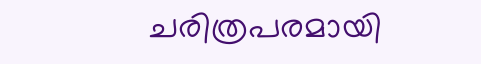ചരിത്രപരമായി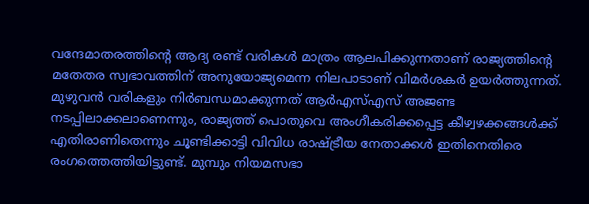വന്ദേമാതരത്തിന്റെ ആദ്യ രണ്ട് വരികള്‍ മാത്രം ആലപിക്കുന്നതാണ് രാജ്യത്തിന്റെ മതേതര സ്വഭാവത്തിന് അനുയോജ്യമെന്ന നിലപാടാണ് വിമര്‍ശകര്‍ ഉയര്‍ത്തുന്നത്. മുഴുവന്‍ വരികളും നിര്‍ബന്ധമാക്കുന്നത് ആര്‍എസ്എസ് അജണ്ട നടപ്പിലാക്കലാണെന്നും, രാജ്യത്ത് പൊതുവെ അംഗീകരിക്കപ്പെട്ട കീഴ്വഴക്കങ്ങള്‍ക്ക് എതിരാണിതെന്നും ചൂണ്ടിക്കാട്ടി വിവിധ രാഷ്ട്രീയ നേതാക്കള്‍ ഇതിനെതിരെ രംഗത്തെത്തിയിട്ടുണ്ട്. മുമ്പും നിയമസഭാ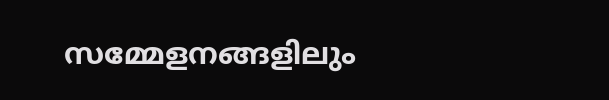സമ്മേളനങ്ങളിലും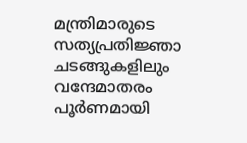മന്ത്രിമാരുടെ സത്യപ്രതിജ്ഞാ ചടങ്ങുകളിലും വന്ദേമാതരം പൂര്‍ണമായി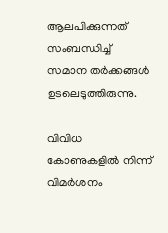ആലപിക്കുന്നത് സംബന്ധിച്ച് സമാന തര്‍ക്കങ്ങള്‍ ഉടലെടുത്തിരുന്നു.

വിവിധ കോണുകളില്‍ നിന്ന് വിമര്‍ശനം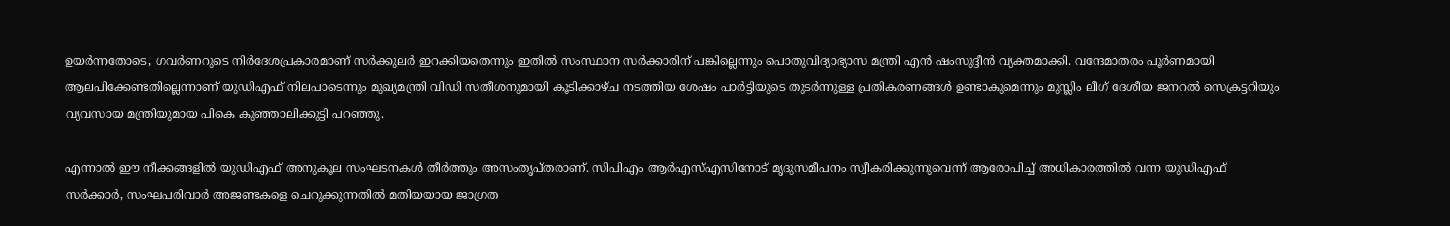ഉയര്‍ന്നതോടെ, ഗവര്‍ണറുടെ നിര്‍ദേശപ്രകാരമാണ് സര്‍ക്കുലര്‍ ഇറക്കിയതെന്നും ഇതില്‍ സംസ്ഥാന സര്‍ക്കാരിന് പങ്കില്ലെന്നും പൊതുവിദ്യാഭ്യാസ മന്ത്രി എന്‍ ഷംസുദ്ദീന്‍ വ്യക്തമാക്കി. വന്ദേമാതരം പൂര്‍ണമായി ആലപിക്കേണ്ടതില്ലെന്നാണ് യുഡിഎഫ് നിലപാടെന്നും മുഖ്യമന്ത്രി വിഡി സതീശനുമായി കൂടിക്കാഴ്ച നടത്തിയ ശേഷം പാര്‍ട്ടിയുടെ തുടര്‍ന്നുള്ള പ്രതികരണങ്ങള്‍ ഉണ്ടാകുമെന്നും മുസ്ലിം ലീഗ് ദേശീയ ജനറല്‍ സെക്രട്ടറിയും വ്യവസായ മന്ത്രിയുമായ പികെ കുഞ്ഞാലിക്കുട്ടി പറഞ്ഞു.

എന്നാല്‍ ഈ നീക്കങ്ങളില്‍ യുഡിഎഫ് അനുകൂല സംഘടനകള്‍ തീര്‍ത്തും അസംതൃപ്തരാണ്. സിപിഎം ആര്‍എസ്എസിനോട് മൃദുസമീപനം സ്വീകരിക്കുന്നുവെന്ന് ആരോപിച്ച് അധികാരത്തില്‍ വന്ന യുഡിഎഫ് സര്‍ക്കാര്‍, സംഘപരിവാര്‍ അജണ്ടകളെ ചെറുക്കുന്നതില്‍ മതിയയായ ജാഗ്രത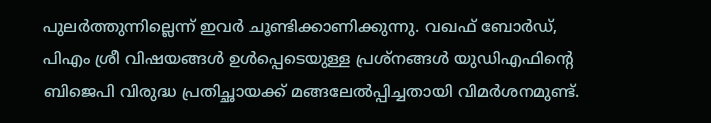പുലര്‍ത്തുന്നില്ലെന്ന് ഇവര്‍ ചൂണ്ടിക്കാണിക്കുന്നു. വഖഫ് ബോര്‍ഡ്, പിഎം ശ്രീ വിഷയങ്ങള്‍ ഉള്‍പ്പെടെയുള്ള പ്രശ്‌നങ്ങള്‍ യുഡിഎഫിന്റെ ബിജെപി വിരുദ്ധ പ്രതിച്ഛായക്ക് മങ്ങലേല്‍പ്പിച്ചതായി വിമര്‍ശനമുണ്ട്.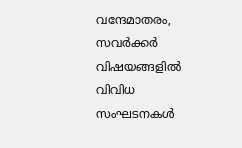വന്ദേമാതരം, സവര്‍ക്കര്‍ വിഷയങ്ങളില്‍ വിവിധ സംഘടനകള്‍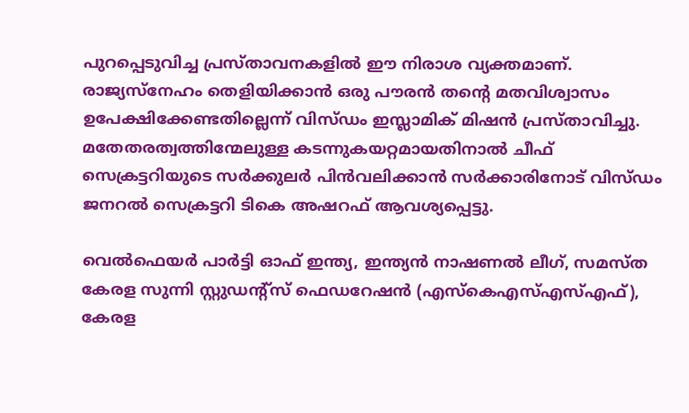പുറപ്പെടുവിച്ച പ്രസ്താവനകളില്‍ ഈ നിരാശ വ്യക്തമാണ്. രാജ്യസ്‌നേഹം തെളിയിക്കാന്‍ ഒരു പൗരന്‍ തന്റെ മതവിശ്വാസം ഉപേക്ഷിക്കേണ്ടതില്ലെന്ന് വിസ്ഡം ഇസ്ലാമിക് മിഷന്‍ പ്രസ്താവിച്ചു. മതേതരത്വത്തിന്മേലുള്ള കടന്നുകയറ്റമായതിനാല്‍ ചീഫ് സെക്രട്ടറിയുടെ സര്‍ക്കുലര്‍ പിന്‍വലിക്കാന്‍ സര്‍ക്കാരിനോട് വിസ്ഡം ജനറല്‍ സെക്രട്ടറി ടികെ അഷറഫ് ആവശ്യപ്പെട്ടു.

വെല്‍ഫെയര്‍ പാര്‍ട്ടി ഓഫ് ഇന്ത്യ, ഇന്ത്യന്‍ നാഷണല്‍ ലീഗ്, സമസ്ത കേരള സുന്നി സ്റ്റുഡന്റ്‌സ് ഫെഡറേഷന്‍ (എസ്‌കെഎസ്എസ്എഫ്), കേരള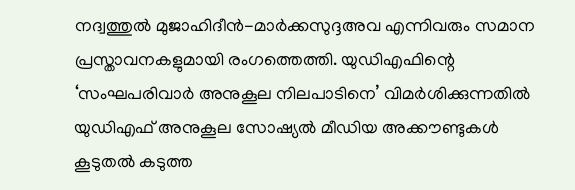നദ്വത്തുല്‍ മുജാഹിദീന്‍-മാര്‍ക്കസുദ്ദഅവ എന്നിവരും സമാന പ്രസ്താവനകളുമായി രംഗത്തെത്തി. യുഡിഎഫിന്റെ ‘സംഘപരിവാര്‍ അനുകൂല നിലപാടിനെ’ വിമര്‍ശിക്കുന്നതില്‍ യുഡിഎഫ് അനുകൂല സോഷ്യല്‍ മീഡിയ അക്കൗണ്ടുകള്‍ കൂടുതല്‍ കടുത്ത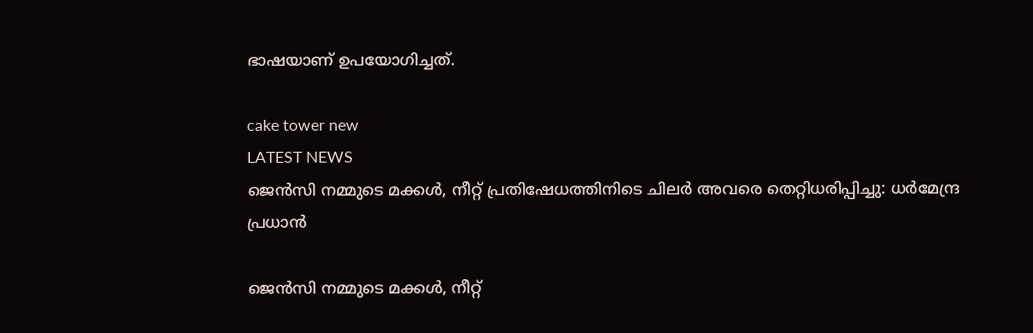ഭാഷയാണ് ഉപയോഗിച്ചത്.

cake tower new
LATEST NEWS
ജെന്‍സി നമ്മുടെ മക്കള്‍, നീറ്റ് പ്രതിഷേധത്തിനിടെ ചിലര്‍ അവരെ തെറ്റിധരിപ്പിച്ചു: ധര്‍മേന്ദ്ര പ്രധാന്‍

ജെന്‍സി നമ്മുടെ മക്കള്‍, നീറ്റ്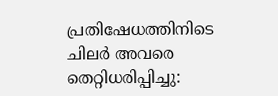പ്രതിഷേധത്തിനിടെ ചിലര്‍ അവരെ തെറ്റിധരിപ്പിച്ചു: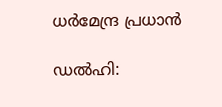ധര്‍മേന്ദ്ര പ്രധാന്‍

ഡല്‍ഹി: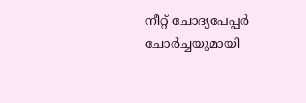നീറ്റ് ചോദ്യപേപ്പര്‍ ചോര്‍ച്ചയുമായി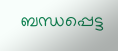ബന്ധപ്പെട്ട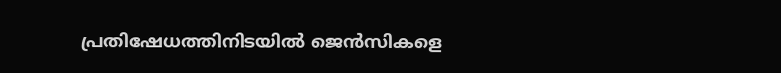പ്രതിഷേധത്തിനിടയില്‍ ജെന്‍സികളെ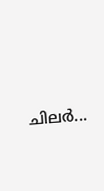ചിലര്‍...